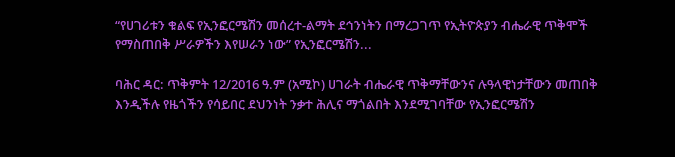“የሀገሪቱን ቁልፍ የኢንፎርሜሽን መሰረተ-ልማት ደኅንነትን በማረጋገጥ የኢትዮጵያን ብሔራዊ ጥቅሞች የማስጠበቅ ሥራዎችን እየሠራን ነው” የኢንፎርሜሽን...

ባሕር ዳር: ጥቅምት 12/2016 ዓ.ም (አሚኮ) ሀገራት ብሔራዊ ጥቅማቸውንና ሉዓላዊነታቸውን መጠበቅ እንዲችሉ የዜጎችን የሳይበር ደህንነት ንቃተ ሕሊና ማጎልበት እንደሚገባቸው የኢንፎርሜሽን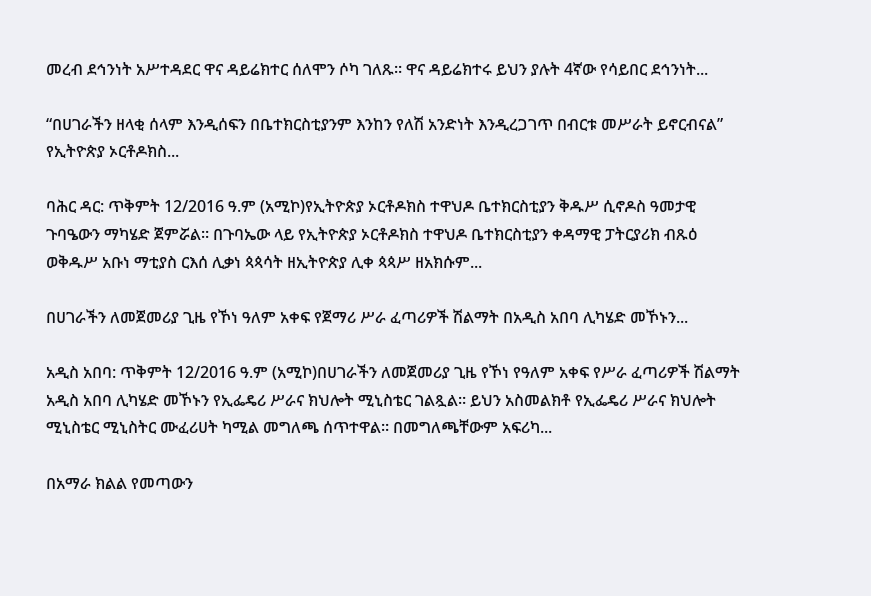መረብ ደኅንነት አሥተዳደር ዋና ዳይሬክተር ሰለሞን ሶካ ገለጹ። ዋና ዳይሬክተሩ ይህን ያሉት 4ኛው የሳይበር ደኅንነት...

“በሀገራችን ዘላቂ ሰላም እንዲሰፍን በቤተክርስቲያንም እንከን የለሽ አንድነት እንዲረጋገጥ በብርቱ መሥራት ይኖርብናል” የኢትዮጵያ ኦርቶዶክስ...

ባሕር ዳር: ጥቅምት 12/2016 ዓ.ም (አሚኮ)የኢትዮጵያ ኦርቶዶክስ ተዋህዶ ቤተክርስቲያን ቅዱሥ ሲኖዶስ ዓመታዊ ጉባዔውን ማካሄድ ጀምሯል። በጉባኤው ላይ የኢትዮጵያ ኦርቶዶክስ ተዋህዶ ቤተክርስቲያን ቀዳማዊ ፓትርያሪክ ብጹዕ ወቅዱሥ አቡነ ማቲያስ ርእሰ ሊቃነ ጳጳሳት ዘኢትዮጵያ ሊቀ ጳጳሥ ዘአክሱም...

በሀገራችን ለመጀመሪያ ጊዜ የኾነ ዓለም አቀፍ የጀማሪ ሥራ ፈጣሪዎች ሽልማት በአዲስ አበባ ሊካሄድ መኾኑን...

አዲስ አበባ: ጥቅምት 12/2016 ዓ.ም (አሚኮ)በሀገራችን ለመጀመሪያ ጊዜ የኾነ የዓለም አቀፍ የሥራ ፈጣሪዎች ሽልማት አዲስ አበባ ሊካሄድ መኾኑን የኢፌዴሪ ሥራና ክህሎት ሚኒስቴር ገልጿል። ይህን አስመልክቶ የኢፌዴሪ ሥራና ክህሎት ሚኒስቴር ሚኒስትር ሙፈሪሀት ካሚል መግለጫ ሰጥተዋል። በመግለጫቸውም አፍሪካ...

በአማራ ክልል የመጣውን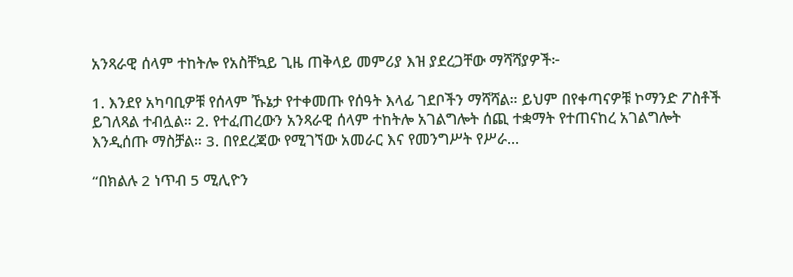አንጻራዊ ሰላም ተከትሎ የአስቸኳይ ጊዜ ጠቅላይ መምሪያ እዝ ያደረጋቸው ማሻሻያዎች፦

1. እንደየ አካባቢዎቹ የሰላም ኹኔታ የተቀመጡ የሰዓት እላፊ ገደቦችን ማሻሻል። ይህም በየቀጣናዎቹ ኮማንድ ፖስቶች ይገለጻል ተብሏል። 2. የተፈጠረውን አንጻራዊ ሰላም ተከትሎ አገልግሎት ሰጪ ተቋማት የተጠናከረ አገልግሎት እንዲሰጡ ማስቻል። 3. በየደረጃው የሚገኘው አመራር እና የመንግሥት የሥራ...

“በክልሉ 2 ነጥብ 5 ሚሊዮን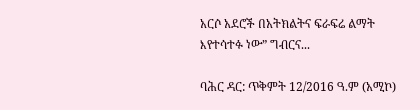አርሶ አደሮች በአትክልትና ፍራፍሬ ልማት እየተሳተፉ ነው” ግብርና...

ባሕር ዳር: ጥቅምት 12/2016 ዓ.ም (አሚኮ)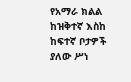የአማራ ክልል ከዝቅተኛ እስከ ከፍተኛ ቦታዎች ያለው ሥነ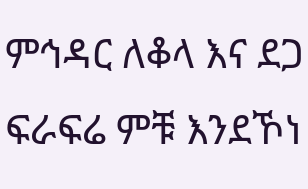ምኅዳር ለቆላ እና ደጋ ፍራፍሬ ምቹ እንደኾነ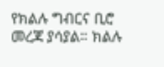የክልሉ ግብርና ቢሮ መረጃ ያሳያል። ክልሉ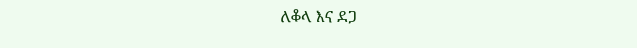ለቆላ እና ደጋ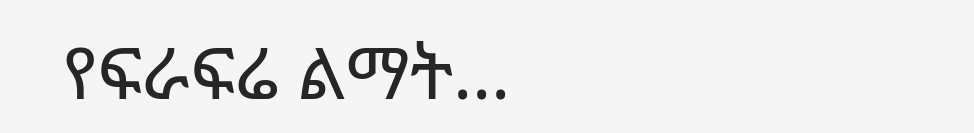የፍራፍሬ ልማት...